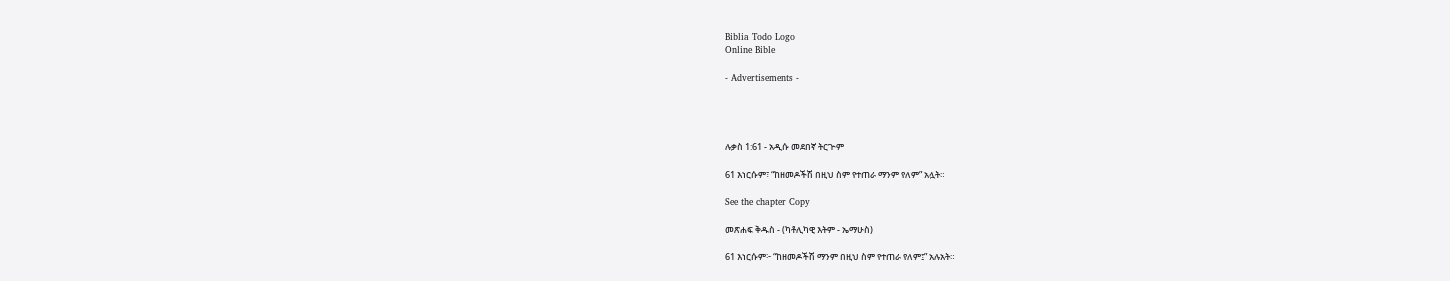Biblia Todo Logo
Online Bible

- Advertisements -




ሉቃስ 1:61 - አዲሱ መደበኛ ትርጒም

61 እነርሱም፣ “ከዘመዶችሽ በዚህ ስም የተጠራ ማንም የለም” አሏት።

See the chapter Copy

መጽሐፍ ቅዱስ - (ካቶሊካዊ እትም - ኤማሁስ)

61 እነርሱም፦ “ከዘመዶችሽ ማንም በዚህ ስም የተጠራ የለም፤” አሉአት።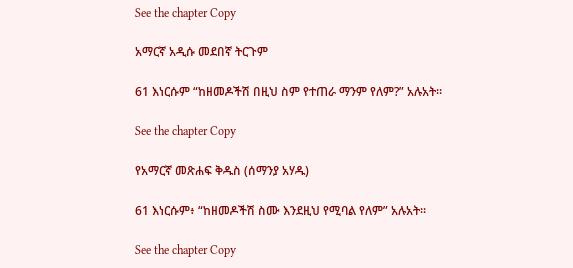See the chapter Copy

አማርኛ አዲሱ መደበኛ ትርጉም

61 እነርሱም “ከዘመዶችሽ በዚህ ስም የተጠራ ማንም የለም?” አሉአት።

See the chapter Copy

የአማርኛ መጽሐፍ ቅዱስ (ሰማንያ አሃዱ)

61 እነርሱም፥ “ከዘመዶችሽ ስሙ እንደዚህ የሚባል የለም” አሉአት።

See the chapter Copy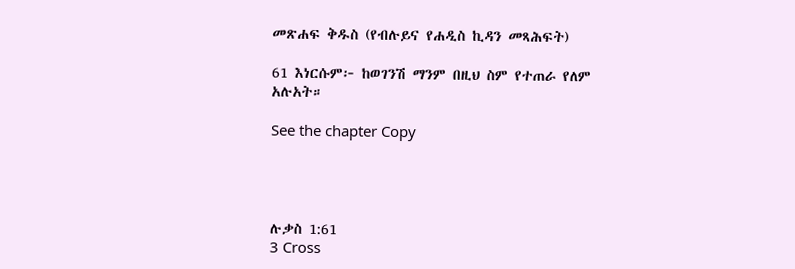መጽሐፍ ቅዱስ (የብሉይና የሐዲስ ኪዳን መጻሕፍት)

61 እነርሱም፦ ከወገንሽ ማንም በዚህ ስም የተጠራ የለም አሉአት።

See the chapter Copy




ሉቃስ 1:61
3 Cross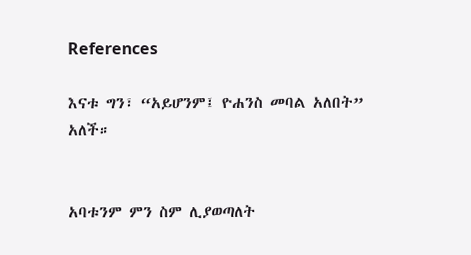References

እናቱ ግን፣ “አይሆንም፤ ዮሐንስ መባል አለበት” አለች።


አባቱንም ምን ስም ሊያወጣለት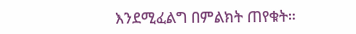እንደሚፈልግ በምልክት ጠየቁት።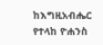ከእግዚአብሔር የተላከ ዮሐንስ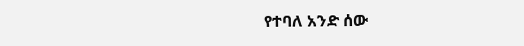የተባለ አንድ ሰው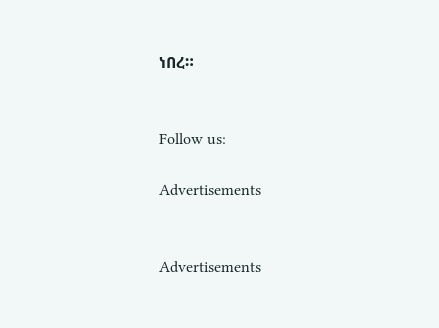ነበረ።


Follow us:

Advertisements


Advertisements